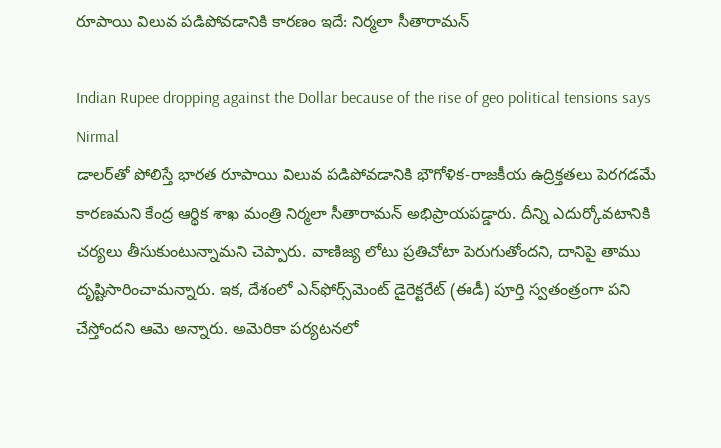రూపాయి విలువ పడిపోవడానికి కారణం ఇదే: నిర్మలా సీతారామన్

Indian Rupee dropping against the Dollar because of the rise of geo political tensions says Nirmal
డాలర్‌తో పోలిస్తే భారత రూపాయి విలువ పడిపోవడానికి భౌగోళిక-రాజకీయ ఉద్రిక్తతలు పెరగడమే కారణమని కేంద్ర ఆర్థిక శాఖ మంత్రి నిర్మలా సీతారామన్ అభిప్రాయపడ్డారు. దీన్ని ఎదుర్కోవటానికి చర్యలు తీసుకుంటున్నామని చెప్పారు. వాణిజ్య లోటు ప్రతిచోటా పెరుగుతోందని, దానిపై తాము దృష్టిసారించామన్నారు. ఇక, దేశంలో ఎన్‌ఫోర్స్‌మెంట్ డైరెక్టరేట్ (ఈడీ) పూర్తి స్వతంత్రంగా పని చేస్తోందని ఆమె అన్నారు. అమెరికా పర్యటనలో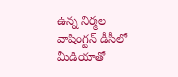ఉన్న నిర్మల వాషింగ్టన్ డీసీలో మీడియాతో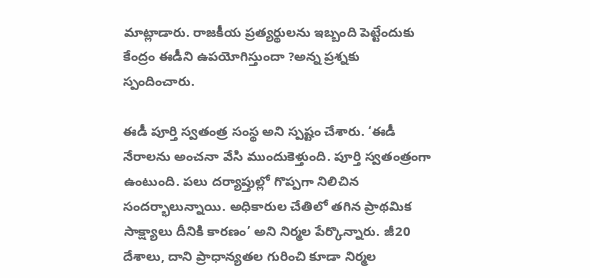మాట్లాడారు. రాజకీయ ప్రత్యర్థులను ఇబ్బంది పెట్టేందుకు కేంద్రం ఈడీని ఉపయోగిస్తుందా ?అన్న ప్రశ్నకు స్పందించారు.

ఈడీ పూర్తి స్వతంత్ర సంస్థ అని స్పష్టం చేశారు. ‘ఈడీ నేరాలను అంచనా వేసి ముందుకెళ్తుంది. పూర్తి స్వతంత్రంగా ఉంటుంది. పలు దర్యాప్తుల్లో గొప్పగా నిలిచిన సందర్భాలున్నాయి. అధికారుల చేతిలో తగిన ప్రాథమిక సాక్ష్యాలు దీనికి కారణం’ అని నిర్మల పేర్కొన్నారు. జీ20 దేశాలు, దాని ప్రాధాన్యతల గురించి కూడా నిర్మల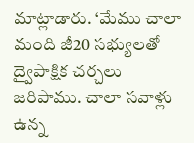మాట్లాడారు. ‘మేము చాలా మంది జీ20 సభ్యులతో ద్వైపాక్షిక చర్చలు జరిపాము. చాలా సవాళ్లు ఉన్న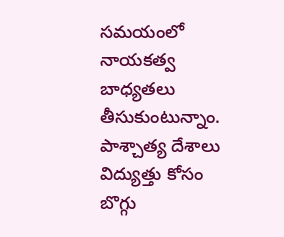సమయంలో నాయకత్వ బాధ్యతలు తీసుకుంటున్నాం. పాశ్చాత్య దేశాలు విద్యుత్తు కోసం బొగ్గు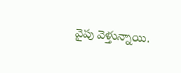వైపు వెళ్తున్నాయి.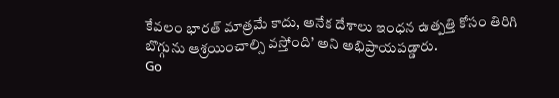కేవలం భారత్ మాత్రమే కాదు, అనేక దేశాలు ఇంధన ఉత్పత్తి కోసం తిరిగి బొగ్గును ఆశ్రయించాల్సి వస్తోంది’ అని అభిప్రాయపడ్డారు.
Go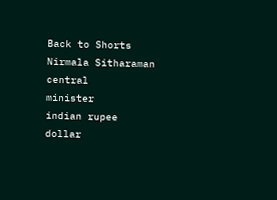Back to Shorts
Nirmala Sitharaman
central
minister
indian rupee
dollar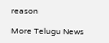reason

More Telugu News